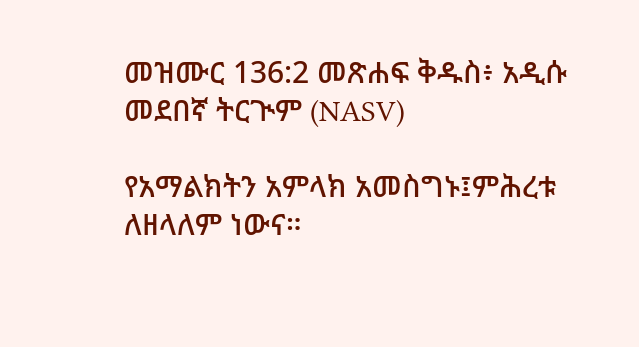መዝሙር 136:2 መጽሐፍ ቅዱስ፥ አዲሱ መደበኛ ትርጒም (NASV)

የአማልክትን አምላክ አመስግኑ፤ምሕረቱ ለዘላለም ነውና።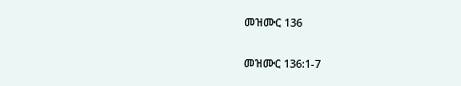መዝሙር 136

መዝሙር 136:1-7